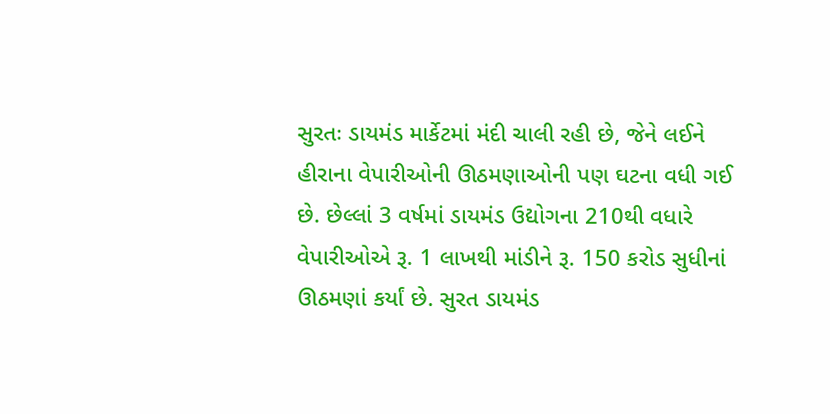સુરતઃ ડાયમંડ માર્કેટમાં મંદી ચાલી રહી છે, જેને લઈને હીરાના વેપારીઓની ઊઠમણાઓની પણ ઘટના વધી ગઈ છે. છેલ્લાં 3 વર્ષમાં ડાયમંડ ઉદ્યોગના 210થી વધારે વેપારીઓએ રૂ. 1 લાખથી માંડીને રૂ. 150 કરોડ સુધીનાં ઊઠમણાં કર્યાં છે. સુરત ડાયમંડ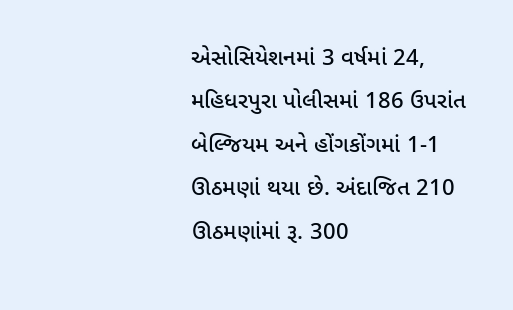એસોસિયેશનમાં 3 વર્ષમાં 24, મહિધરપુરા પોલીસમાં 186 ઉપરાંત બેલ્જિયમ અને હોંગકોંગમાં 1-1 ઊઠમણાં થયા છે. અંદાજિત 210 ઊઠમણાંમાં રૂ. 300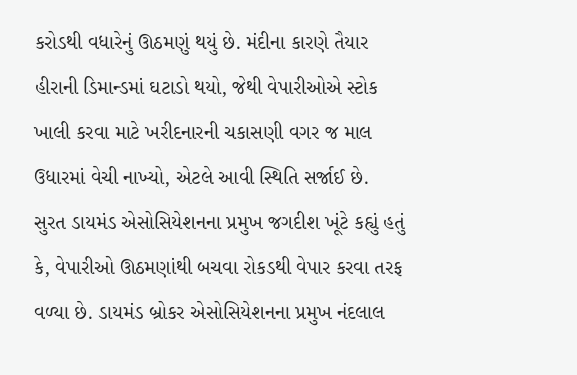કરોડથી વધારેનું ઊઠમણું થયું છે. મંદીના કારણે તૈયાર હીરાની ડિમાન્ડમાં ઘટાડો થયો, જેથી વેપારીઓએ સ્ટોક ખાલી કરવા માટે ખરીદનારની ચકાસણી વગર જ માલ ઉધારમાં વેચી નાખ્યો, એટલે આવી સ્થિતિ સર્જાઈ છે.
સુરત ડાયમંડ એસોસિયેશનના પ્રમુખ જગદીશ ખૂંટે કહ્યું હતું કે, વેપારીઓ ઊઠમણાંથી બચવા રોકડથી વેપાર કરવા તરફ વળ્યા છે. ડાયમંડ બ્રોકર એસોસિયેશનના પ્રમુખ નંદલાલ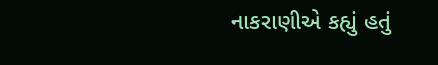નાકરાણીએ કહ્યું હતું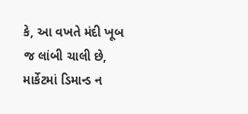કે, આ વખતે મંદી ખૂબ જ લાંબી ચાલી છે, માર્કેટમાં ડિમાન્ડ ન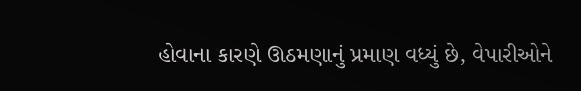હોવાના કારણે ઊઠમણાનું પ્રમાણ વધ્યું છે, વેપારીઓને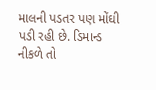માલની પડતર પણ મોંઘી પડી રહી છે. ડિમાન્ડ નીકળે તો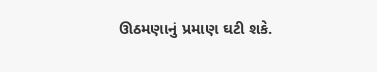ઊઠમણાનું પ્રમાણ ઘટી શકે.